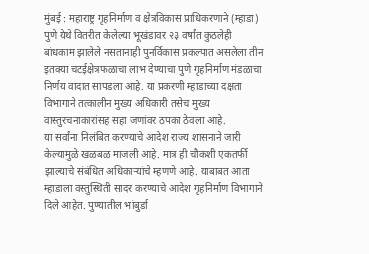मुंबई : महाराष्ट्र गृहनिर्माण व क्षेत्रविकास प्राधिकरणाने (म्हाडा) पुणे येथे वितरीत केलेल्या भूखंडावर २३ वर्षांत कुठलेही बांधकाम झालेले नसतानाही पुनर्विकास प्रकल्पात असलेला तीन इतक्या चटईक्षेत्रफळाचा लाभ देण्याचा पुणे गृहनिर्माण मंडळाचा निर्णय वादात सापडला आहे. या प्रकरणी म्हाडाच्या दक्षता विभागाने तत्कालीन मुख्य अधिकारी तसेच मुख्य वास्तुरचनाकारांसह सहा जणांवर ठपका ठेवला आहे.
या सर्वांना निलंबित करण्याचे आदेश राज्य शासनाने जारी केल्यामुळे खळबळ माजली आहे. मात्र ही चौकशी एकतर्फी झाल्याचे संबंधित अधिकाऱ्यांचे म्हणणे आहे. याबाबत आता म्हाडाला वस्तुस्थिती सादर करण्याचे आदेश गृहनिर्माण विभागाने दिले आहेत. पुण्यातील भांबुर्डा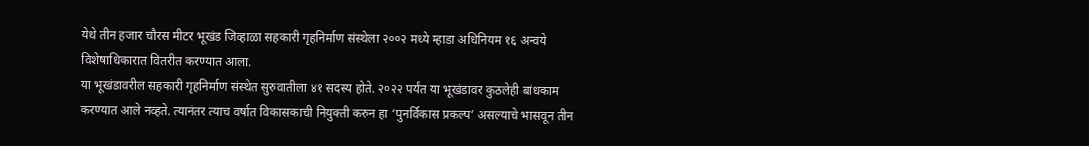येथे तीन हजार चौरस मीटर भूखंड जिव्हाळा सहकारी गृहनिर्माण संस्थेला २००२ मध्ये म्हाडा अधिनियम १६ अन्वये विशेषाधिकारात वितरीत करण्यात आला.
या भूखंडावरील सहकारी गृहनिर्माण संस्थेत सुरुवातीला ४१ सदस्य होते. २०२२ पर्यंत या भूखंडावर कुठलेही बांधकाम करण्यात आले नव्हते. त्यानंतर त्याच वर्षात विकासकाची नियुक्ती करुन हा ‘पुनर्विकास प्रकल्प’ असल्याचे भासवून तीन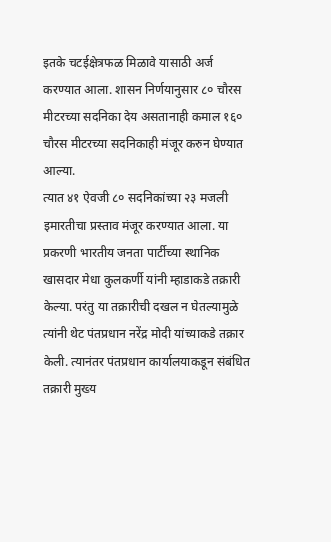इतके चटईक्षेत्रफळ मिळावे यासाठी अर्ज करण्यात आला. शासन निर्णयानुसार ८० चौरस मीटरच्या सदनिका देय असतानाही कमाल १६० चौरस मीटरच्या सदनिकाही मंजूर करुन घेण्यात आल्या.
त्यात ४१ ऐवजी ८० सदनिकांच्या २३ मजली इमारतीचा प्रस्ताव मंजूर करण्यात आला. या प्रकरणी भारतीय जनता पार्टीच्या स्थानिक खासदार मेधा कुलकर्णी यांनी म्हाडाकडे तक्रारी केल्या. परंतु या तक्रारीची दखल न घेतल्यामुळे त्यांनी थेट पंतप्रधान नरेंद्र मोदी यांच्याकडे तक्रार केली. त्यानंतर पंतप्रधान कार्यालयाकडून संबंधित तक्रारी मुख्य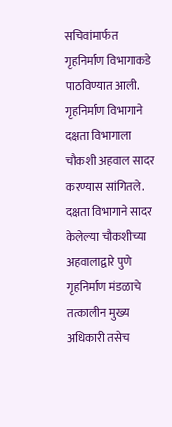सचिवांमार्फत गृहनिर्माण विभागाकडे पाठविण्यात आली.
गृहनिर्माण विभागाने दक्षता विभागाला चौकशी अहवाल सादर करण्यास सांगितले. दक्षता विभागाने सादर केलेल्या चौकशीच्या अहवालाद्वारे पुणे गृहनिर्माण मंडळाचे तत्कालीन मुख्य अधिकारी तसेच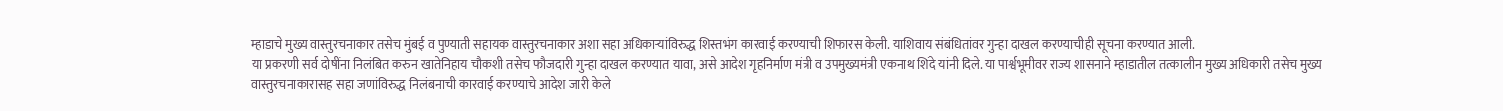म्हाडाचे मुख्य वास्तुरचनाकार तसेच मुंबई व पुण्याती सहायक वास्तुरचनाकार अशा सहा अधिकाऱ्यांविरुद्ध शिस्तभंग कारवाई करण्याची शिफारस केली. याशिवाय संबंधितांवर गुन्हा दाखल करण्याचीही सूचना करण्यात आली.
या प्रकरणी सर्व दोषींना निलंबित करुन खातेनिहाय चौकशी तसेच फौजदारी गुन्हा दाखल करण्यात यावा, असे आदेश गृहनिर्माण मंत्री व उपमुख्यमंत्री एकनाथ शिंदे यांनी दिले. या पार्श्वभूमीवर राज्य शासनाने म्हाडातील तत्कालीन मुख्य अधिकारी तसेच मुख्य वास्तुरचनाकारासह सहा जणांविरुद्ध निलंबनाची कारवाई करण्याचे आदेश जारी केले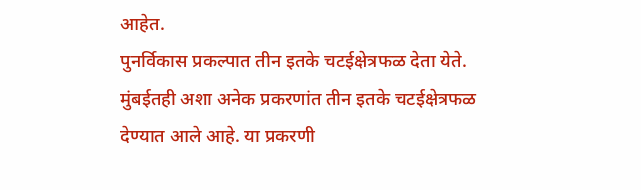आहेत.
पुनर्विकास प्रकल्पात तीन इतके चटईक्षेत्रफळ देता येते. मुंबईतही अशा अनेक प्रकरणांत तीन इतके चटईक्षेत्रफळ देण्यात आले आहे. या प्रकरणी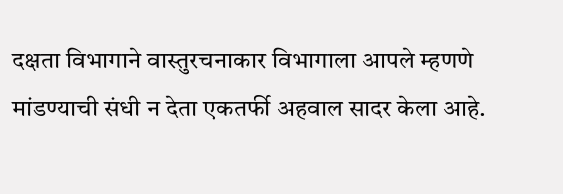दक्षता विभागाने वास्तुरचनाकार विभागाला आपले म्हणणे मांडण्याची संधी न देता एकतर्फी अहवाल सादर केला आहे.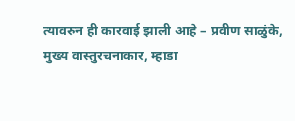त्यावरुन ही कारवाई झाली आहे – प्रवीण साळुंके, मुख्य वास्तुरचनाकार, म्हाडा